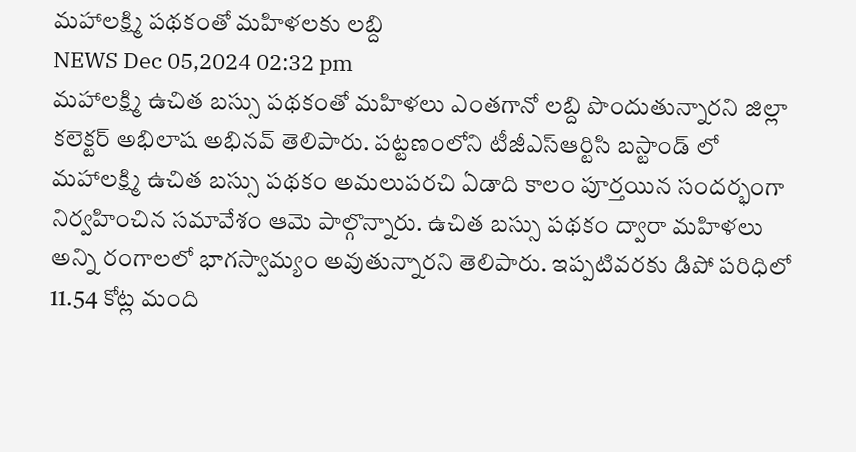మహాలక్ష్మి పథకంతో మహిళలకు లబ్ది
NEWS Dec 05,2024 02:32 pm
మహాలక్ష్మి ఉచిత బస్సు పథకంతో మహిళలు ఎంతగానో లబ్ది పొందుతున్నారని జిల్లా కలెక్టర్ అభిలాష అభినవ్ తెలిపారు. పట్టణంలోని టీజీఎస్ఆర్టిసి బస్టాండ్ లో మహాలక్ష్మి ఉచిత బస్సు పథకం అమలుపరచి ఏడాది కాలం పూర్తయిన సందర్భంగా నిర్వహించిన సమావేశం ఆమె పాల్గొన్నారు. ఉచిత బస్సు పథకం ద్వారా మహిళలు అన్ని రంగాలలో భాగస్వామ్యం అవుతున్నారని తెలిపారు. ఇప్పటివరకు డిపో పరిధిలో 11.54 కోట్ల మంది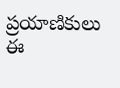ప్రయాణికులు ఈ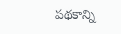పథకాన్ని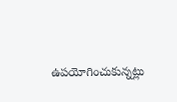ఉపయోగించుకున్నట్లు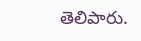తెలిపారు.